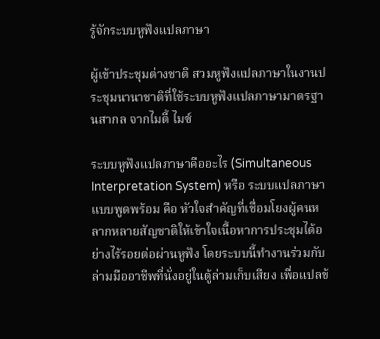รู้จักระบบหูฟังแปลภาษา

ผู้เข้าประชุมต่างชาติ สวมหูฟังแปลภาษาในงานประชุมนานาชาติที่ใช้ระบบหูฟังแปลภาษามาตรฐานสากล จากไมตี้ ไมซ์

ระบบหูฟังแปลภาษาคืออะไร (Simultaneous Interpretation System) หรือ ระบบแปลภาษาแบบพูดพร้อม คือ หัวใจสำคัญที่เชื่อมโยงผู้คนหลากหลายสัญชาติให้เข้าใจเนื้อหาการประชุมได้อย่างไร้รอยต่อผ่านหูฟัง โดยระบบนี้ทำงานร่วมกับล่ามมืออาชีพที่นั่งอยู่ในตู้ล่ามเก็บเสียง เพื่อแปลข้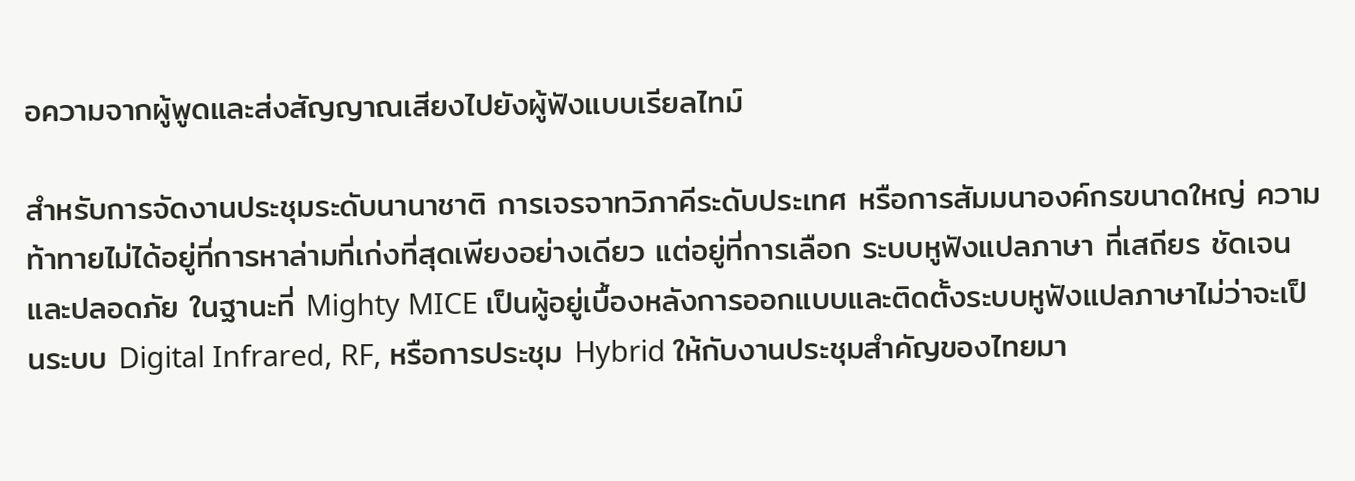อความจากผู้พูดและส่งสัญญาณเสียงไปยังผู้ฟังแบบเรียลไทม์

สำหรับการจัดงานประชุมระดับนานาชาติ การเจรจาทวิภาคีระดับประเทศ หรือการสัมมนาองค์กรขนาดใหญ่ ความท้าทายไม่ได้อยู่ที่การหาล่ามที่เก่งที่สุดเพียงอย่างเดียว แต่อยู่ที่การเลือก ระบบหูฟังแปลภาษา ที่เสถียร ชัดเจน และปลอดภัย ในฐานะที่ Mighty MICE เป็นผู้อยู่เบื้องหลังการออกแบบและติดตั้งระบบหูฟังแปลภาษาไม่ว่าจะเป็นระบบ Digital Infrared, RF, หรือการประชุม Hybrid ให้กับงานประชุมสำคัญของไทยมา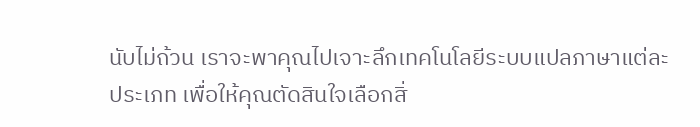นับไม่ถ้วน เราจะพาคุณไปเจาะลึกเทคโนโลยีระบบแปลภาษาแต่ละประเภท เพื่อให้คุณตัดสินใจเลือกสิ่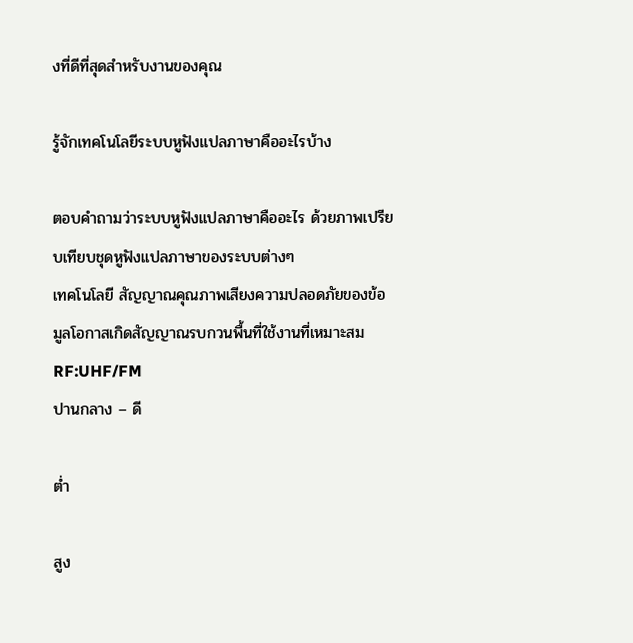งที่ดีที่สุดสำหรับงานของคุณ

รู้จักเทคโนโลยีระบบหูฟังแปลภาษาคืออะไรบ้าง

ตอบคำถามว่าระบบหูฟังแปลภาษาคืออะไร ด้วยภาพเปรียบเทียบชุดหูฟังแปลภาษาของระบบต่างๆ
เทคโนโลยี สัญญาณคุณภาพเสียงความปลอดภัยของข้อมูลโอกาสเกิดสัญญาณรบกวนพื้นที่ใช้งานที่เหมาะสม
RF:UHF/FM
ปานกลาง – ดี

ต่ำ

สูง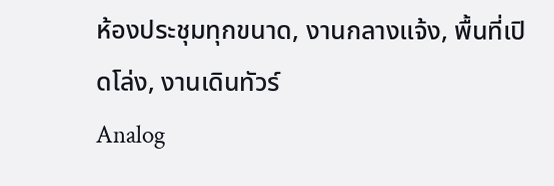ห้องประชุมทุกขนาด, งานกลางแจ้ง, พื้นที่เปิดโล่ง, งานเดินทัวร์
Analog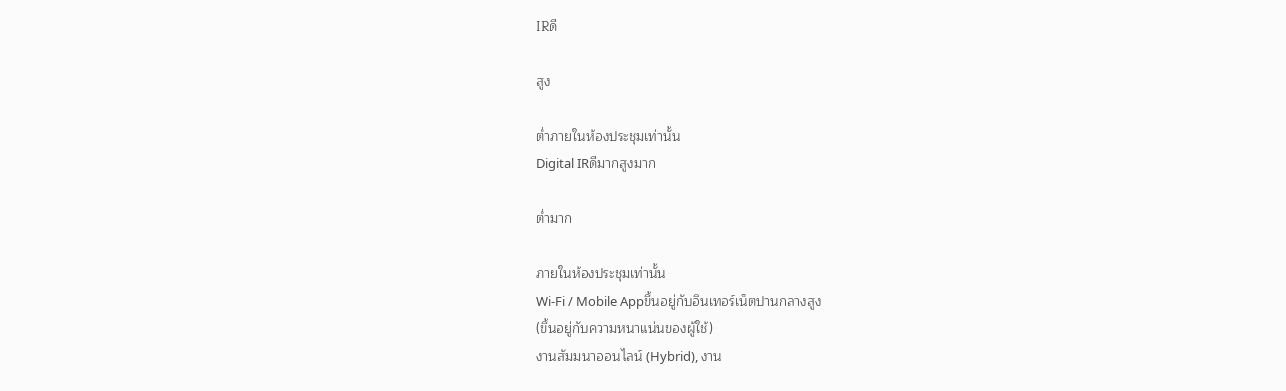IRดี

สูง

ต่ำภายในห้องประชุมเท่านั้น
Digital IRดีมากสูงมาก

ต่ำมาก

ภายในห้องประชุมเท่านั้น
Wi-Fi / Mobile Appขึ้นอยู่กับอินเทอร์เน็ตปานกลางสูง
(ขึ้นอยู่กับความหนาแน่นของผู้ใช้)
งานสัมมนาออนไลน์ (Hybrid), งาน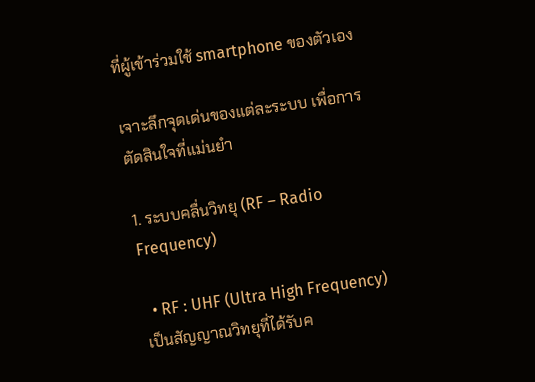ที่ผู้เข้าร่วมใช้ smartphone ของตัวเอง

เจาะลึกจุดเด่นของแต่ละระบบ เพื่อการตัดสินใจที่แม่นยำ

1. ระบบคลื่นวิทยุ (RF – Radio Frequency)

  • RF : UHF (Ultra High Frequency) เป็นสัญญาณวิทยุที่ได้รับค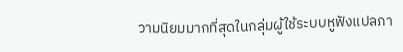วามนิยมมากที่สุดในกลุ่มผู้ใช้ระบบหูฟังแปลภา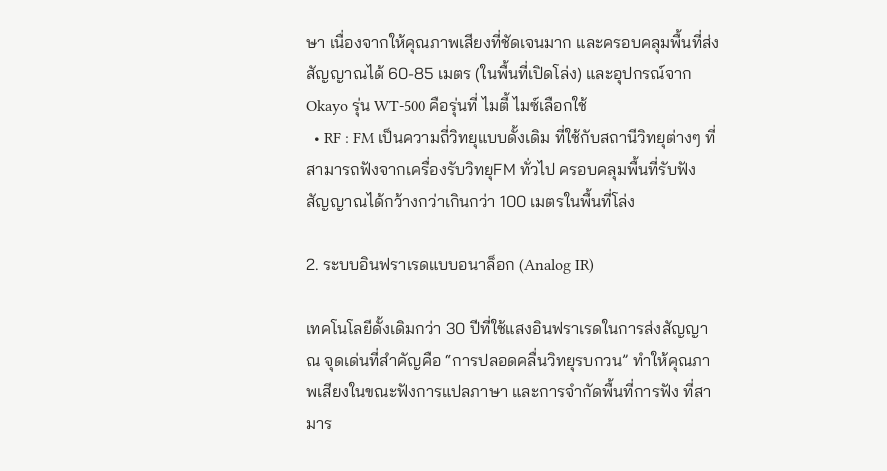ษา เนื่องจากให้คุณภาพเสียงที่ชัดเจนมาก และครอบคลุมพื้นที่ส่งสัญญาณได้ 60-85 เมตร (ในพื้นที่เปิดโล่ง) และอุปกรณ์จาก Okayo รุ่น WT-500 คือรุ่นที่ ไมตี้ ไมซ์เลือกใช้
  • RF : FM เป็นความถี่วิทยุแบบดั้งเดิม ที่ใช้กับสถานีวิทยุต่างๆ ที่สามารถฟังจากเครื่องรับวิทยุFM ทั่วไป ครอบคลุมพื้นที่รับฟังสัญญาณได้กว้างกว่าเกินกว่า 100 เมตรในพื้นที่โล่ง

2. ระบบอินฟราเรดแบบอนาล็อก (Analog IR)

เทคโนโลยีดั้งเดิมกว่า 30 ปีที่ใช้แสงอินฟราเรดในการส่งสัญญาณ จุดเด่นที่สำคัญคือ “การปลอดคลื่นวิทยุรบกวน” ทำให้คุณภาพเสียงในขณะฟังการแปลภาษา และการจำกัดพื้นที่การฟัง ที่สามาร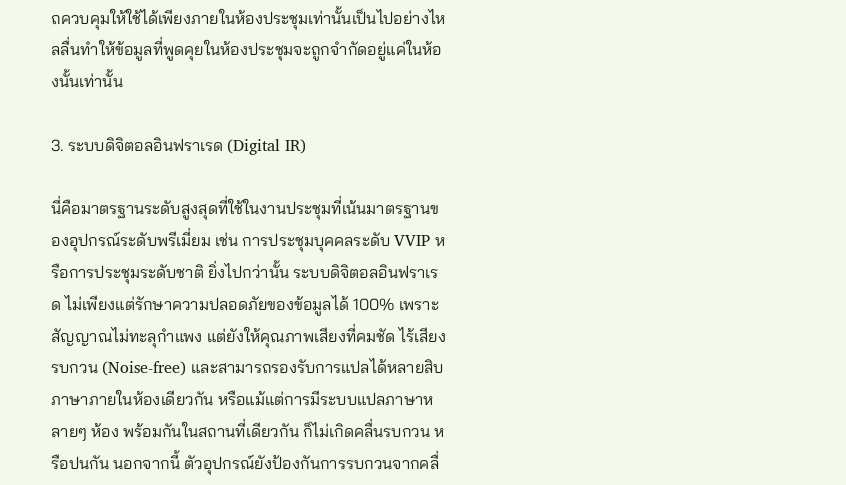ถควบคุมให้ใช้ได้เพียงภายในห้องประชุมเท่านั้นเป็นไปอย่างไหลลื่นทำให้ข้อมูลที่พูดคุยในห้องประชุมจะถูกจำกัดอยู่แค่ในห้องนั้นเท่านั้น

3. ระบบดิจิตอลอินฟราเรด (Digital IR)

นี่คือมาตรฐานระดับสูงสุดที่ใช้ในงานประชุมที่เน้นมาตรฐานของอุปกรณ์ระดับพรีเมี่ยม เช่น การประชุมบุคคลระดับ VVIP หรือการประชุมระดับชาติ ยิ่งไปกว่านั้น ระบบดิจิตอลอินฟราเรด ไม่เพียงแต่รักษาความปลอดภัยของข้อมูลได้ 100% เพราะสัญญาณไม่ทะลุกำแพง แต่ยังให้คุณภาพเสียงที่คมชัด ไร้เสียงรบกวน (Noise-free) และสามารถรองรับการแปลได้หลายสิบภาษาภายในห้องเดียวกัน หรือแม้แต่การมีระบบแปลภาษาหลายๆ ห้อง พร้อมกันในสถานที่เดียวกัน ก็ไม่เกิดคลื่นรบกวน หรือปนกัน นอกจากนี้ ตัวอุปกรณ์ยังป้องกันการรบกวนจากคลื่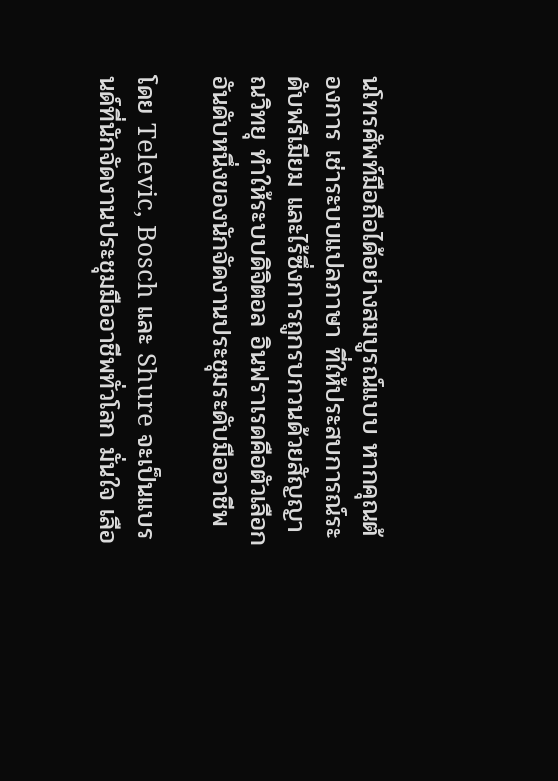นโทรศัพท์มือถือได้อย่างสมบูรณ์แบบ หากคุณต้องการ เช่าระบบแปลภาษา ที่ให้ประสบการณ์ระดับพรีเมียม และไร้ซึ่งการถูกรบกวนด้วยสัญญาณวิทยุ ทำให้ระบบดิจิตอล อินฟราเรดคือตัวเลือกอันดับหนึ่งของนักจัดงานประชุมระดับมืออาชีพ

โดย Televic, Bosch และ Shure จะเป็นแบรนด์ที่นักจัดงานประชุมมืออาชีพทั่วโลก มั่นใจ เลือ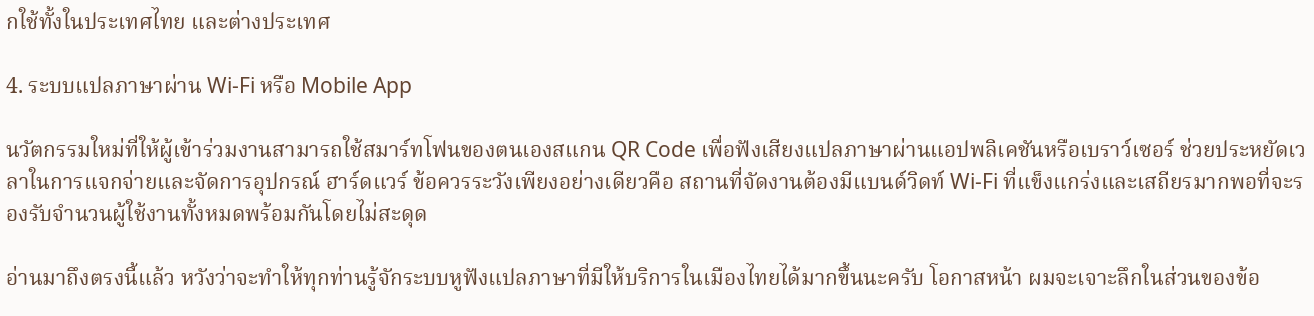กใช้ทั้งในประเทศไทย และต่างประเทศ

4. ระบบแปลภาษาผ่าน Wi-Fi หรือ Mobile App

นวัตกรรมใหม่ที่ให้ผู้เข้าร่วมงานสามารถใช้สมาร์ทโฟนของตนเองสแกน QR Code เพื่อฟังเสียงแปลภาษาผ่านแอปพลิเคชันหรือเบราว์เซอร์ ช่วยประหยัดเวลาในการแจกจ่ายและจัดการอุปกรณ์ ฮาร์ดแวร์ ข้อควรระวังเพียงอย่างเดียวคือ สถานที่จัดงานต้องมีแบนด์วิดท์ Wi-Fi ที่แข็งแกร่งและเสถียรมากพอที่จะรองรับจำนวนผู้ใช้งานทั้งหมดพร้อมกันโดยไม่สะดุด

อ่านมาถึงตรงนี้แล้ว หวังว่าจะทำให้ทุกท่านรู้จักระบบหูฟังแปลภาษาที่มีให้บริการในเมืองไทยได้มากขึ้นนะครับ โอกาสหน้า ผมจะเจาะลึกในส่วนของข้อ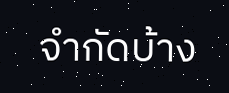จำกัดบ้าง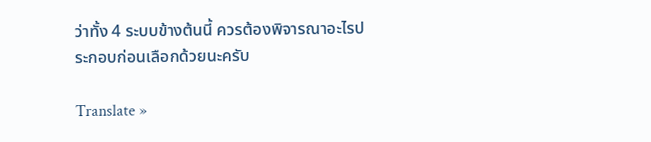ว่าทั้ง 4 ระบบข้างต้นนี้ ควรต้องพิจารณาอะไรประกอบก่อนเลือกด้วยนะครับ

Translate »